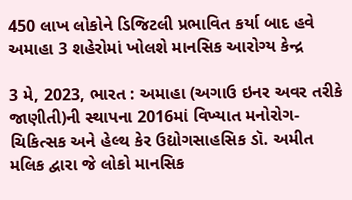450 લાખ લોકોને ડિજિટલી પ્રભાવિત કર્યા બાદ હવે અમાહા 3 શહેરોમાં ખોલશે માનસિક આરોગ્ય કેન્દ્ર

3 મે, 2023, ભારત : અમાહા (અગાઉ ઇનર અવર તરીકે જાણીતી)ની સ્થાપના 2016માં વિખ્યાત મનોરોગ-ચિકિત્સક અને હેલ્થ કેર ઉદ્યોગસાહસિક ડૉ. અમીત મલિક દ્વારા જે લોકો માનસિક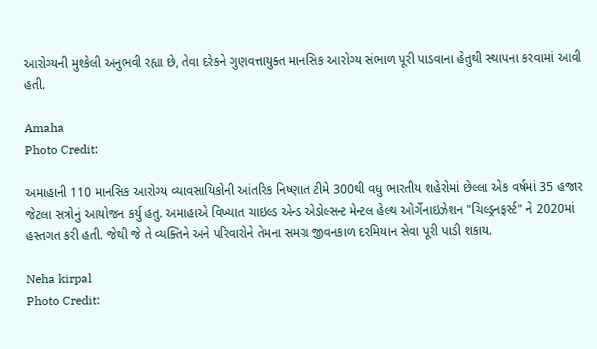આરોગ્યની મુશ્કેલી અનુભવી રહ્યા છે, તેવા દરેકને ગુણવત્તાયુક્ત માનસિક આરોગ્ય સંભાળ પૂરી પાડવાના હેતુથી સ્થાપના કરવામાં આવી હતી.

Amaha
Photo Credit:

અમાહાની 110 માનસિક આરોગ્ય વ્યાવસાયિકોની આંતરિક નિષ્ણાત ટીમે 300થી વધુ ભારતીય શહેરોમાં છેલ્લા એક વર્ષમાં 35 હજાર જેટલા સત્રોનું આયોજન કર્યુ હતુ. અમાહાએ વિખ્યાત ચાઇલ્ડ એન્ડ એડોલ્સન્ટ મેન્ટલ હેલ્થ ઓર્ગેનાઇઝેશન "ચિલ્ડ્રનફર્સ્ટ" ને 2020માં હસ્તગત કરી હતી. જેથી જે તે વ્યક્તિને અને પરિવારોને તેમના સમગ્ર જીવનકાળ દરમિયાન સેવા પૂરી પાડી શકાય.

Neha kirpal
Photo Credit: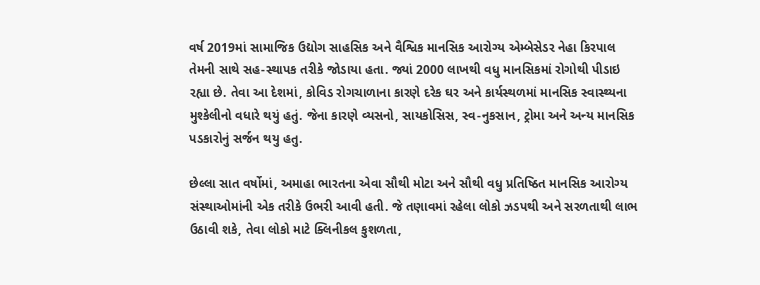વર્ષ 2019માં સામાજિક ઉદ્યોગ સાહસિક અને વૈશ્વિક માનસિક આરોગ્ય એમ્બેસેડર નેહા કિરપાલ તેમની સાથે સહ-સ્થાપક તરીકે જોડાયા હતા. જ્યાં 2000 લાખથી વધુ માનસિકમાં રોગોથી પીડાઇ રહ્યા છે. તેવા આ દેશમાં, કોવિડ રોગચાળાના કારણે દરેક ઘર અને કાર્યસ્થળમાં માનસિક સ્વાસ્થ્યના મુશ્કેલીનો વધારે થયું હતું. જેના કારણે વ્યસનો, સાયકોસિસ, સ્વ-નુકસાન, ટ્રોમા અને અન્ય માનસિક પડકારોનું સર્જન થયુ હતુ.

છેલ્લા સાત વર્ષોમાં, અમાહા ભારતના એવા સૌથી મોટા અને સૌથી વધુ પ્રતિષ્ઠિત માનસિક આરોગ્ય સંસ્થાઓમાંની એક તરીકે ઉભરી આવી હતી. જે તણાવમાં રહેલા લોકો ઝડપથી અને સરળતાથી લાભ ઉઠાવી શકે, તેવા લોકો માટે ક્લિનીકલ કુશળતા,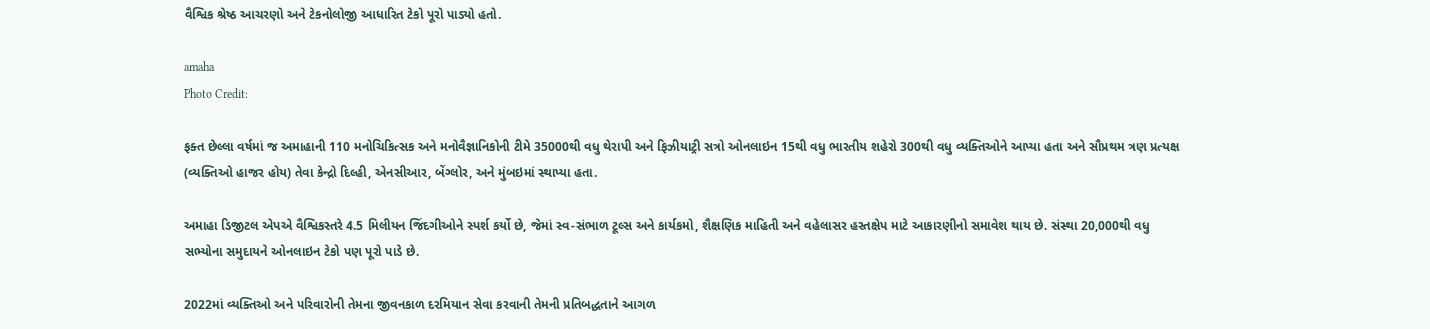વૈશ્વિક શ્રેષ્ઠ આચરણો અને ટેકનોલોજી આધારિત ટેકો પૂરો પાડ્યો હતો.

amaha
Photo Credit:

ફક્ત છેલ્લા વર્ષમાં જ અમાહાની 110 મનોચિકિત્સક અને મનોવૈજ્ઞાનિકોની ટીમે 35000થી વધુ થેરાપી અને ફિઝીયાટ્રી સત્રો ઓનલાઇન 15થી વધુ ભારતીય શહેરો 300થી વધુ વ્યક્તિઓને આપ્યા હતા અને સૌપ્રથમ ત્રણ પ્રત્યક્ષ (વ્યક્તિઓ હાજર હોય) તેવા કેન્દ્રો દિલ્હી, એનસીઆર, બેંગ્લોર, અને મુંબઇમાં સ્થાપ્યા હતા.

અમાહા ડિજીટલ એપએ વૈશ્વિકસ્તરે 4.5 મિલીયન જિંદગીઓને સ્પર્શ કર્યો છે, જેમાં સ્વ-સંભાળ ટૂલ્સ અને કાર્યકમો, શૈક્ષણિક માહિતી અને વહેલાસર હસ્તક્ષેપ માટે આકારણીનો સમાવેશ થાય છે. સંસ્થા 20,000થી વધુ સભ્યોના સમુદાયને ઓનલાઇન ટેકો પણ પૂરો પાડે છે.

2022માં વ્યક્તિઓ અને પરિવારોની તેમના જીવનકાળ દરમિયાન સેવા કરવાની તેમની પ્રતિબદ્ધતાને આગળ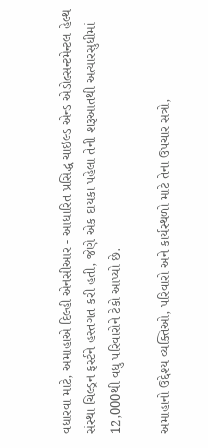વધારવા માટે, અમાહાએ દિલ્હી એનસીઆર - આધારિત પ્રસિદ્ધ ચાઇલ્ડ એન્ડ એડોલ્સન્ટમેન્ટલ હેલ્થ સંસ્થા ચિલ્ડ્રન ફર્સ્ટને હસ્તગત કરી હતી, જેણે એક દાયકા પહેલા તેની શરૂઆતથી અત્યારસુધીમાં 12,000થી વધુ પરિવારોને ટેકો આપ્યો છે.

અમાહાનો ઉદ્દેશ્ય વ્યક્તિઓ, પરિવારો અને કાર્યસ્થળો માટે તેના ઉપચાર સત્રો,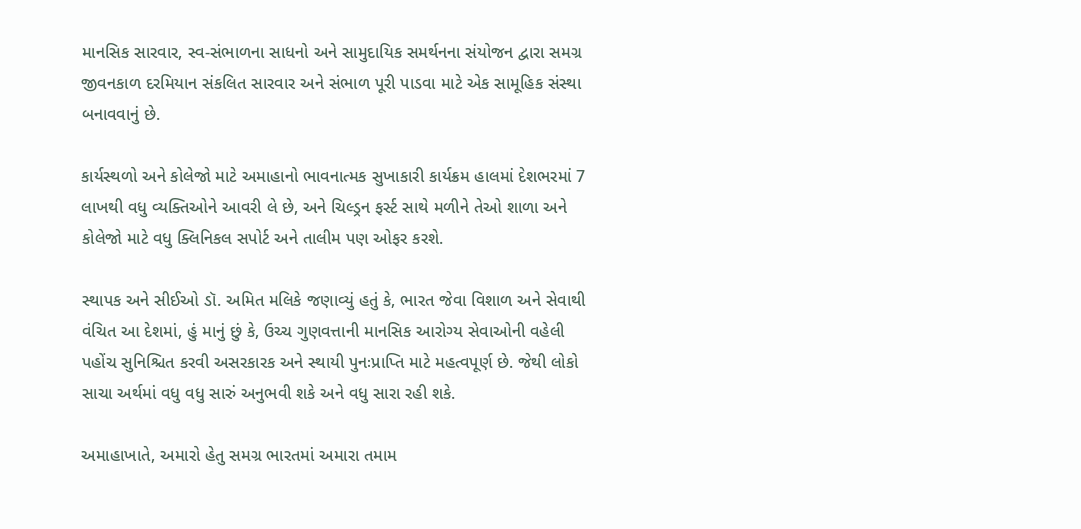માનસિક સારવાર, સ્વ-સંભાળના સાધનો અને સામુદાયિક સમર્થનના સંયોજન દ્વારા સમગ્ર જીવનકાળ દરમિયાન સંકલિત સારવાર અને સંભાળ પૂરી પાડવા માટે એક સામૂહિક સંસ્થા બનાવવાનું છે.

કાર્યસ્થળો અને કોલેજો માટે અમાહાનો ભાવનાત્મક સુખાકારી કાર્યક્રમ હાલમાં દેશભરમાં 7 લાખથી વધુ વ્યક્તિઓને આવરી લે છે, અને ચિલ્ડ્રન ફર્સ્ટ સાથે મળીને તેઓ શાળા અને કોલેજો માટે વધુ ક્લિનિકલ સપોર્ટ અને તાલીમ પણ ઓફર કરશે.

સ્થાપક અને સીઈઓ ડૉ. અમિત મલિકે જણાવ્યું હતું કે, ભારત જેવા વિશાળ અને સેવાથી વંચિત આ દેશમાં, હું માનું છું કે, ઉચ્ચ ગુણવત્તાની માનસિક આરોગ્ય સેવાઓની વહેલી પહોંચ સુનિશ્ચિત કરવી અસરકારક અને સ્થાયી પુનઃપ્રાપ્તિ માટે મહત્વપૂર્ણ છે. જેથી લોકો સાચા અર્થમાં વધુ વધુ સારું અનુભવી શકે અને વધુ સારા રહી શકે.

અમાહાખાતે, અમારો હેતુ સમગ્ર ભારતમાં અમારા તમામ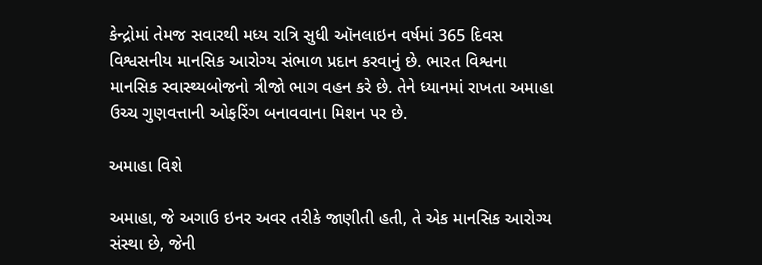કેન્દ્રોમાં તેમજ સવારથી મધ્ય રાત્રિ સુધી ઑનલાઇન વર્ષમાં 365 દિવસ વિશ્વસનીય માનસિક આરોગ્ય સંભાળ પ્રદાન કરવાનું છે. ભારત વિશ્વના માનસિક સ્વાસ્થ્યબોજનો ત્રીજો ભાગ વહન કરે છે. તેને ધ્યાનમાં રાખતા અમાહા ઉચ્ચ ગુણવત્તાની ઓફરિંગ બનાવવાના મિશન પર છે.

અમાહા વિશે

અમાહા, જે અગાઉ ઇનર અવર તરીકે જાણીતી હતી, તે એક માનસિક આરોગ્ય સંસ્થા છે, જેની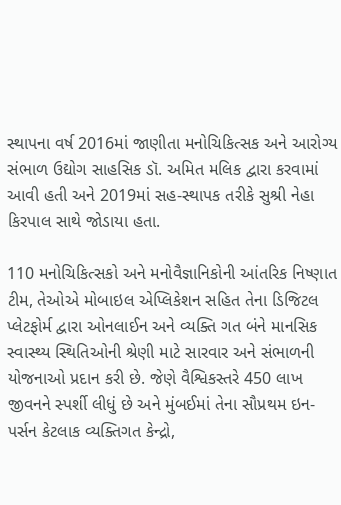સ્થાપના વર્ષ 2016માં જાણીતા મનોચિકિત્સક અને આરોગ્ય સંભાળ ઉદ્યોગ સાહસિક ડૉ. અમિત મલિક દ્વારા કરવામાં આવી હતી અને 2019માં સહ-સ્થાપક તરીકે સુશ્રી નેહા કિરપાલ સાથે જોડાયા હતા.

110 મનોચિકિત્સકો અને મનોવૈજ્ઞાનિકોની આંતરિક નિષ્ણાત ટીમ, તેઓએ મોબાઇલ એપ્લિકેશન સહિત તેના ડિજિટલ પ્લેટફોર્મ દ્વારા ઓનલાઈન અને વ્યક્તિ ગત બંને માનસિક સ્વાસ્થ્ય સ્થિતિઓની શ્રેણી માટે સારવાર અને સંભાળની યોજનાઓ પ્રદાન કરી છે. જેણે વૈશ્વિકસ્તરે 450 લાખ જીવનને સ્પર્શી લીધું છે અને મુંબઈમાં તેના સૌપ્રથમ ઇન-પર્સન કેટલાક વ્યક્તિગત કેન્દ્રો,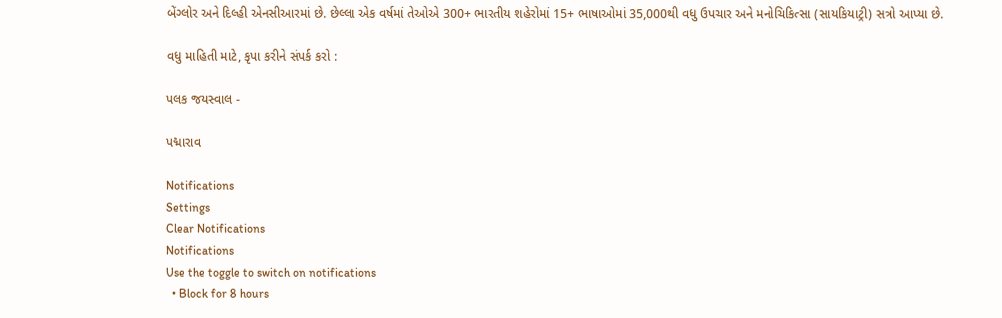બેંગ્લોર અને દિલ્હી એનસીઆરમાં છે. છેલ્લા એક વર્ષમાં તેઓએ 300+ ભારતીય શહેરોમાં 15+ ભાષાઓમાં 35,000થી વધુ ઉપચાર અને મનોચિકિત્સા (સાયકિયાટ્રી) સત્રો આપ્યા છે.

વધુ માહિતી માટે, કૃપા કરીને સંપર્ક કરો :

પલક જયસ્વાલ -

પદ્મારાવ

Notifications
Settings
Clear Notifications
Notifications
Use the toggle to switch on notifications
  • Block for 8 hours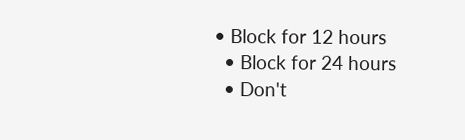• Block for 12 hours
  • Block for 24 hours
  • Don't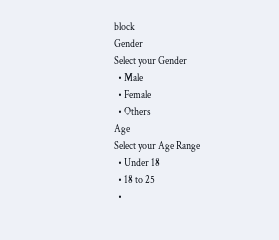block
Gender
Select your Gender
  • Male
  • Female
  • Others
Age
Select your Age Range
  • Under 18
  • 18 to 25
  •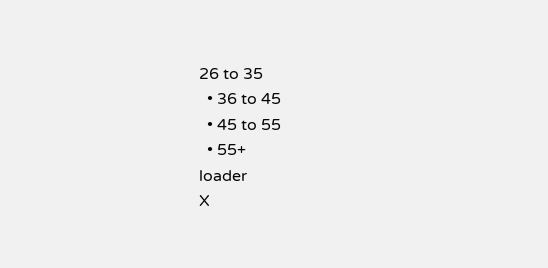26 to 35
  • 36 to 45
  • 45 to 55
  • 55+
loader
X